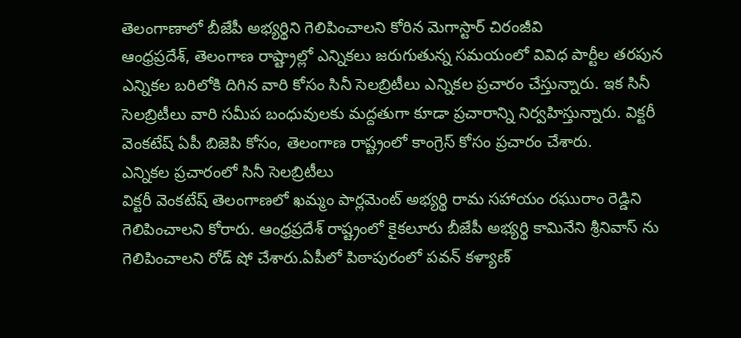తెలంగాణాలో బీజేపీ అభ్యర్థిని గెలిపించాలని కోరిన మెగాస్టార్ చిరంజీవి
ఆంధ్రప్రదేశ్, తెలంగాణ రాష్ట్రాల్లో ఎన్నికలు జరుగుతున్న సమయంలో వివిధ పార్టీల తరపున ఎన్నికల బరిలోకి దిగిన వారి కోసం సినీ సెలబ్రిటీలు ఎన్నికల ప్రచారం చేస్తున్నారు. ఇక సినీ సెలబ్రిటీలు వారి సమీప బంధువులకు మద్దతుగా కూడా ప్రచారాన్ని నిర్వహిస్తున్నారు. విక్టరీ వెంకటేష్ ఏపీ బిజెపి కోసం, తెలంగాణ రాష్ట్రంలో కాంగ్రెస్ కోసం ప్రచారం చేశారు.
ఎన్నికల ప్రచారంలో సినీ సెలబ్రిటీలు
విక్టరీ వెంకటేష్ తెలంగాణలో ఖమ్మం పార్లమెంట్ అభ్యర్థి రామ సహాయం రఘురాం రెడ్డిని గెలిపించాలని కోరారు. ఆంధ్రప్రదేశ్ రాష్ట్రంలో కైకలూరు బీజేపీ అభ్యర్థి కామినేని శ్రీనివాస్ ను గెలిపించాలని రోడ్ షో చేశారు.ఏపీలో పిఠాపురంలో పవన్ కళ్యాణ్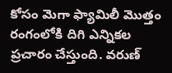కోసం మెగా ఫ్యామిలీ మొత్తం రంగంలోకి దిగి ఎన్నికల ప్రచారం చేస్తుంది. వరుణ్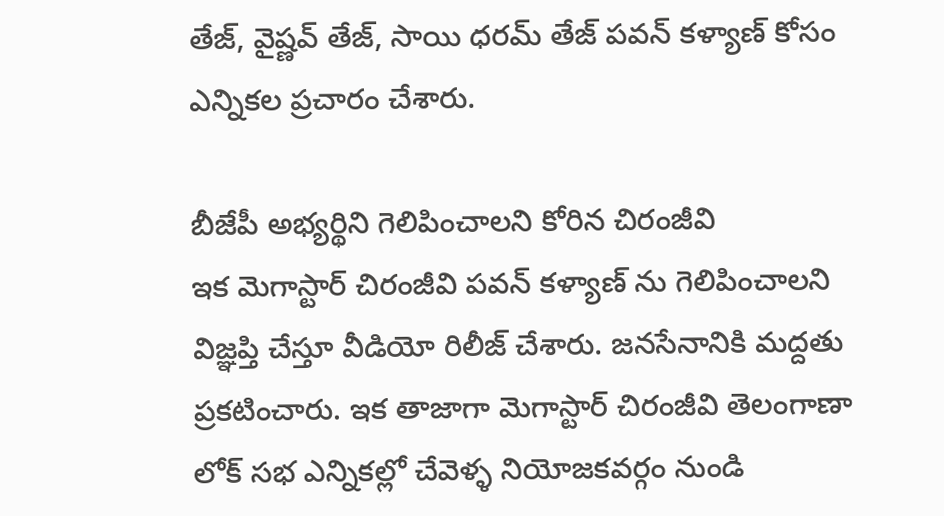తేజ్, వైష్ణవ్ తేజ్, సాయి ధరమ్ తేజ్ పవన్ కళ్యాణ్ కోసం ఎన్నికల ప్రచారం చేశారు.

బీజేపీ అభ్యర్థిని గెలిపించాలని కోరిన చిరంజీవి
ఇక మెగాస్టార్ చిరంజీవి పవన్ కళ్యాణ్ ను గెలిపించాలని విజ్ఞప్తి చేస్తూ వీడియో రిలీజ్ చేశారు. జనసేనానికి మద్దతు ప్రకటించారు. ఇక తాజాగా మెగాస్టార్ చిరంజీవి తెలంగాణా లోక్ సభ ఎన్నికల్లో చేవెళ్ళ నియోజకవర్గం నుండి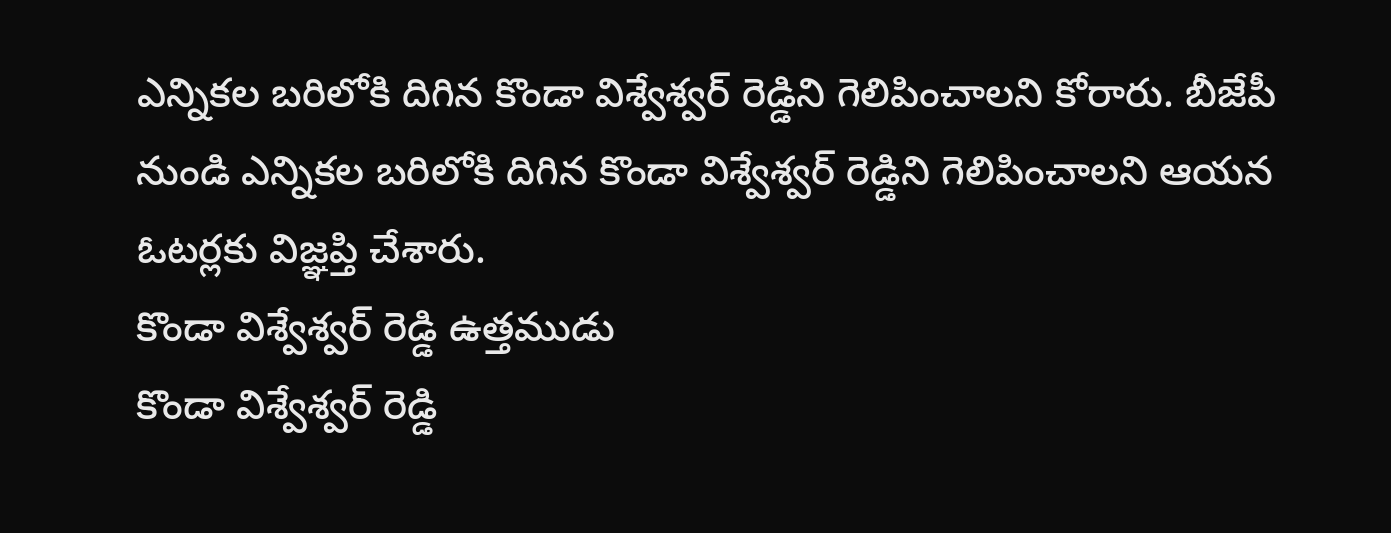ఎన్నికల బరిలోకి దిగిన కొండా విశ్వేశ్వర్ రెడ్డిని గెలిపించాలని కోరారు. బీజేపీ నుండి ఎన్నికల బరిలోకి దిగిన కొండా విశ్వేశ్వర్ రెడ్డిని గెలిపించాలని ఆయన ఓటర్లకు విజ్ఞప్తి చేశారు.
కొండా విశ్వేశ్వర్ రెడ్డి ఉత్తముడు
కొండా విశ్వేశ్వర్ రెడ్డి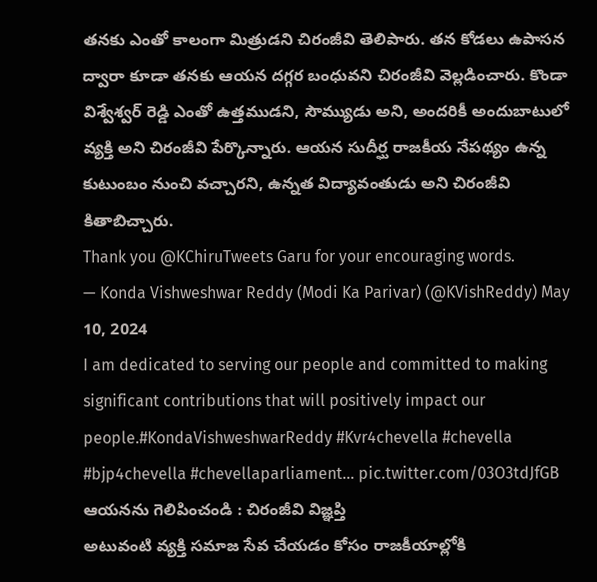తనకు ఎంతో కాలంగా మిత్రుడని చిరంజీవి తెలిపారు. తన కోడలు ఉపాసన ద్వారా కూడా తనకు ఆయన దగ్గర బంధువని చిరంజీవి వెల్లడించారు. కొండా విశ్వేశ్వర్ రెడ్డి ఎంతో ఉత్తముడని, సౌమ్యుడు అని, అందరికీ అందుబాటులో వ్యక్తి అని చిరంజీవి పేర్కొన్నారు. ఆయన సుదీర్ఘ రాజకీయ నేపథ్యం ఉన్న కుటుంబం నుంచి వచ్చారని, ఉన్నత విద్యావంతుడు అని చిరంజీవి కితాబిచ్చారు.
Thank you @KChiruTweets Garu for your encouraging words.
— Konda Vishweshwar Reddy (Modi Ka Parivar) (@KVishReddy) May 10, 2024
I am dedicated to serving our people and committed to making significant contributions that will positively impact our people.#KondaVishweshwarReddy #Kvr4chevella #chevella #bjp4chevella #chevellaparliament… pic.twitter.com/03O3tdJfGB
ఆయనను గెలిపించండి : చిరంజీవి విజ్ఞప్తి
అటువంటి వ్యక్తి సమాజ సేవ చేయడం కోసం రాజకీయాల్లోకి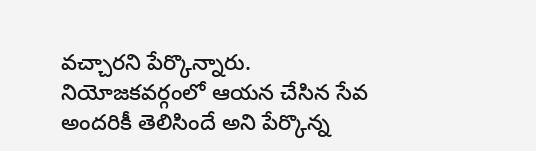వచ్చారని పేర్కొన్నారు. నియోజకవర్గంలో ఆయన చేసిన సేవ అందరికీ తెలిసిందే అని పేర్కొన్న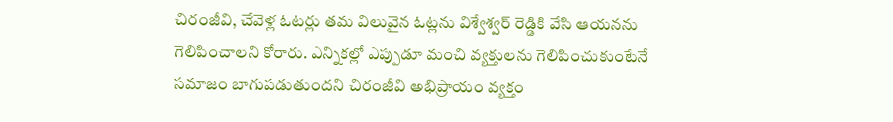చిరంజీవి, చేవెళ్ల ఓటర్లు తమ విలువైన ఓట్లను విశ్వేశ్వర్ రెడ్డికి వేసి ఆయనను గెలిపించాలని కోరారు. ఎన్నికల్లో ఎప్పుడూ మంచి వ్యక్తులను గెలిపించుకుంటేనే సమాజం బాగుపడుతుందని చిరంజీవి అభిప్రాయం వ్యక్తం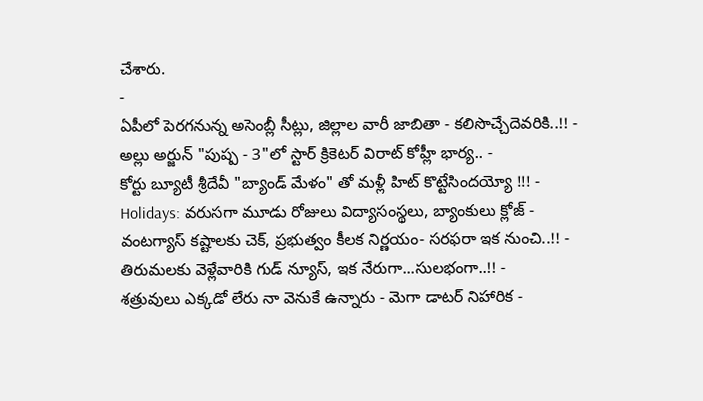చేశారు.
-
ఏపీలో పెరగనున్న అసెంబ్లీ సీట్లు, జిల్లాల వారీ జాబితా - కలిసొచ్చేదెవరికి..!! -
అల్లు అర్జున్ "పుష్ప - 3"లో స్టార్ క్రికెటర్ విరాట్ కోహ్లీ భార్య.. -
కోర్టు బ్యూటీ శ్రీదేవీ "బ్యాండ్ మేళం" తో మళ్లీ హిట్ కొట్టేసిందయ్యో !!! -
Holidays: వరుసగా మూడు రోజులు విద్యాసంస్థలు, బ్యాంకులు క్లోజ్ -
వంటగ్యాస్ కష్టాలకు చెక్, ప్రభుత్వం కీలక నిర్ణయం- సరఫరా ఇక నుంచి..!! -
తిరుమలకు వెళ్లేవారికి గుడ్ న్యూస్, ఇక నేరుగా...సులభంగా..!! -
శత్రువులు ఎక్కడో లేరు నా వెనుకే ఉన్నారు - మెగా డాటర్ నిహారిక -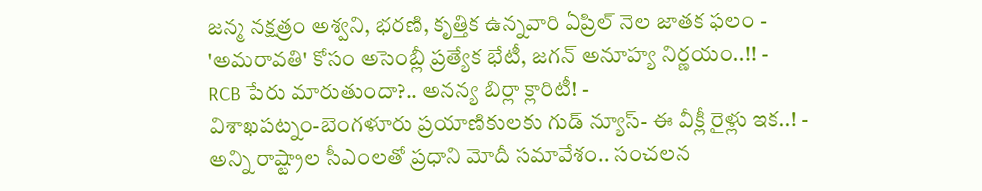జన్మ నక్షత్రం అశ్వని, భరణి, కృత్తిక ఉన్నవారి ఏప్రిల్ నెల జాతక ఫలం -
'అమరావతి' కోసం అసెంబ్లీ ప్రత్యేక భేటీ, జగన్ అనూహ్య నిర్ణయం..!! -
RCB పేరు మారుతుందా?.. అనన్య బిర్లా క్లారిటీ! -
విశాఖపట్నం-బెంగళూరు ప్రయాణికులకు గుడ్ న్యూస్- ఈ వీక్లీ రైళ్లు ఇక..! -
అన్ని రాష్ట్రాల సీఎంలతో ప్రధాని మోదీ సమావేశం.. సంచలన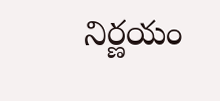నిర్ణయం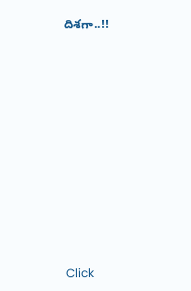దిశగా..!!












Click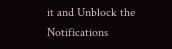it and Unblock the Notifications